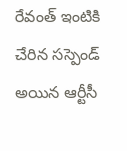రేవంత్ ఇంటికి చేరిన సస్పెండ్ అయిన ఆర్టీసీ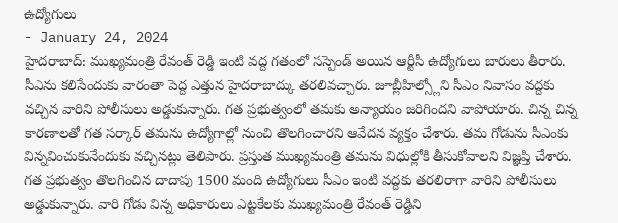ఉద్యోగులు
- January 24, 2024
హైదరాబాద్: ముఖ్యమంత్రి రేవంత్ రెడ్డి ఇంటి వద్ద గతంలో సస్పెండ్ అయిన ఆర్టీసీ ఉద్యోగులు బారులు తీరారు. సీఎను కలిసేందుకు వారంతా పెద్ద ఎత్తున హైదరాబాద్కు తరలివచ్చారు. జూబ్లీహిల్స్లోని సీఎం నివాసం వద్దకు వచ్చిన వారిని పోలీసులు అడ్డుకున్నారు. గత ప్రభుత్వంలో తమకు అన్యాయం జరిగిందని వాపోయారు. చిన్న చిన్న కారణాలతో గత సర్కార్ తమను ఉద్యోగాల్లో నుంచి తొలగించారని ఆవేదన వ్యక్తం చేశారు. తమ గోడును సీఎంకు విన్నవించుకునేందుకు వచ్చినట్లు తెలిపారు. ప్రస్తుత ముఖ్యమంత్రి తమను విధుల్లోకి తీసుకోవాలని విజ్ఞప్తి చేశారు.
గత ప్రభుత్వం తొలగించిన దాదాపు 1500 మంది ఉద్యోగులు సీఎం ఇంటి వద్దకు తరలిరాగా వారిని పోలీసులు అడ్డుకున్నారు. వారి గోడు విన్న అధికారులు ఎట్టకేలకు ముఖ్యమంత్రి రేవంత్ రెడ్డిని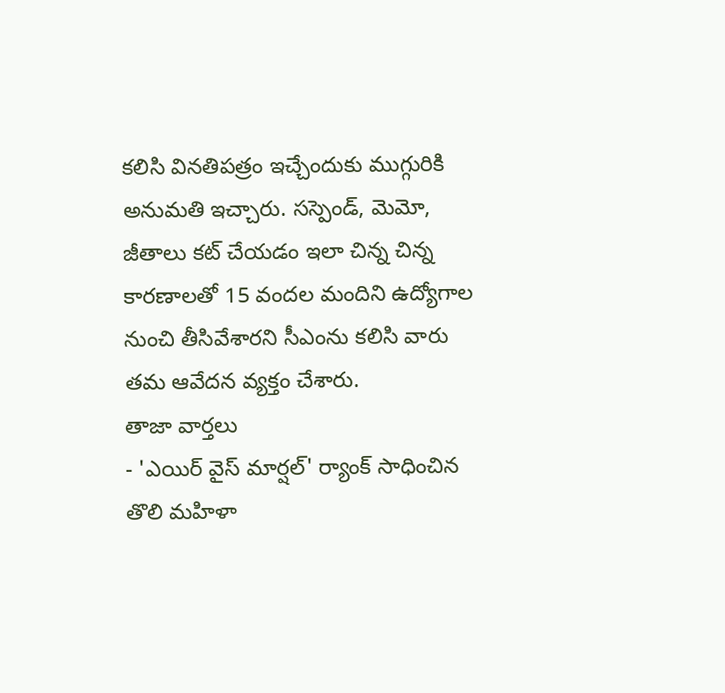కలిసి వినతిపత్రం ఇచ్చేందుకు ముగ్గురికి అనుమతి ఇచ్చారు. సస్పెండ్, మెమో, జీతాలు కట్ చేయడం ఇలా చిన్న చిన్న కారణాలతో 15 వందల మందిని ఉద్యోగాల నుంచి తీసివేశారని సీఎంను కలిసి వారు తమ ఆవేదన వ్యక్తం చేశారు.
తాజా వార్తలు
- 'ఎయిర్ వైస్ మార్షల్' ర్యాంక్ సాధించిన తొలి మహిళా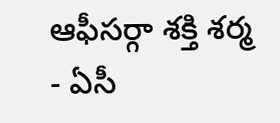ఆఫీసర్గా శక్తి శర్మ
- ఏసీ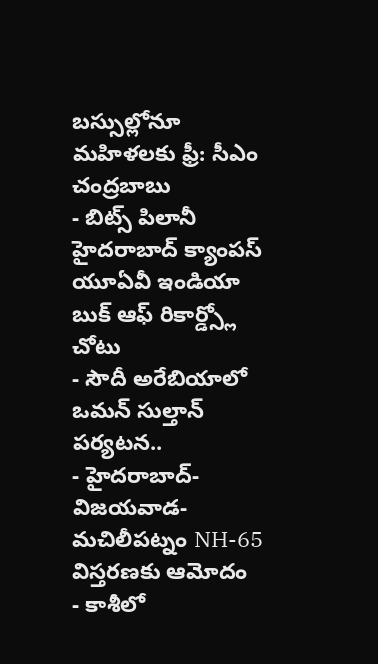బస్సుల్లోనూ మహిళలకు ఫ్రీ: సీఎం చంద్రబాబు
- బిట్స్ పిలానీ హైదరాబాద్ క్యాంపస్ యూఏవీ ఇండియా బుక్ ఆఫ్ రికార్డ్స్లో చోటు
- సౌదీ అరేబియాలో ఒమన్ సుల్తాన్ పర్యటన..
- హైదరాబాద్-విజయవాడ-మచిలీపట్నం NH-65 విస్తరణకు ఆమోదం
- కాశీలో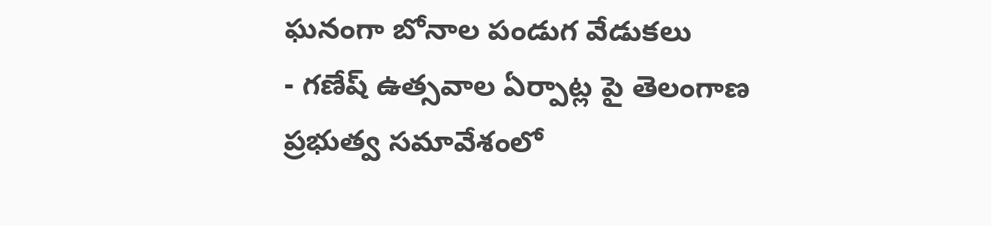ఘనంగా బోనాల పండుగ వేడుకలు
- గణేష్ ఉత్సవాల ఏర్పాట్ల పై తెలంగాణ ప్రభుత్వ సమావేశంలో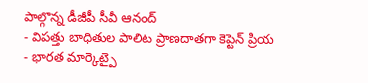పాల్గొన్న డీజీపీ సీవీ ఆనంద్
- విపత్తు బాధితుల పాలిట ప్రాణదాతగా కెప్టెన్ ప్రియ
- భారత మార్కెట్పై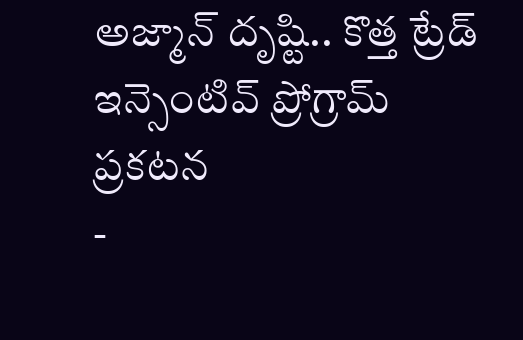అజ్మాన్ దృష్టి.. కొత్త ట్రేడ్ ఇన్సెంటివ్ ప్రోగ్రామ్ ప్రకటన
-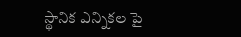స్థానిక ఎన్నికల పై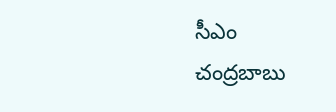సీఎం చంద్రబాబు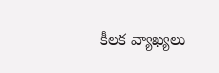కీలక వ్యాఖ్యలు